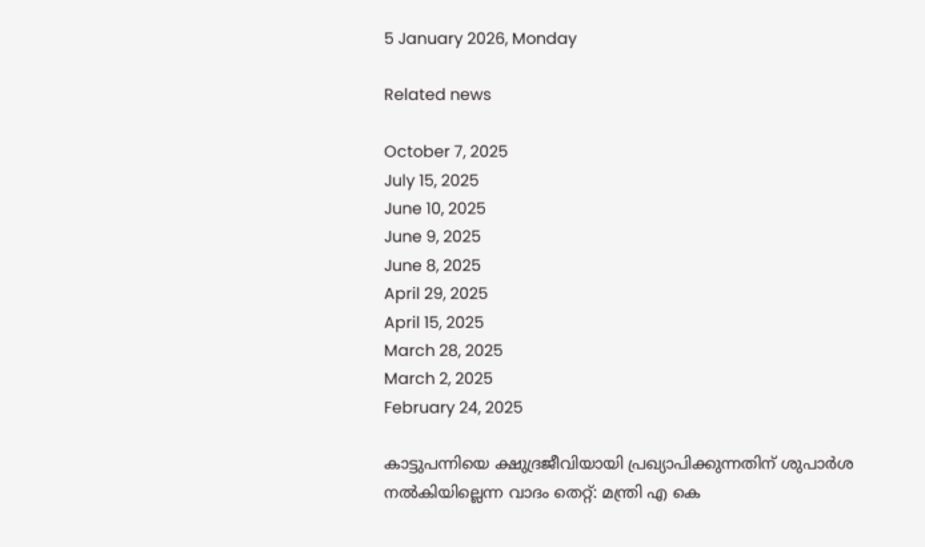5 January 2026, Monday

Related news

October 7, 2025
July 15, 2025
June 10, 2025
June 9, 2025
June 8, 2025
April 29, 2025
April 15, 2025
March 28, 2025
March 2, 2025
February 24, 2025

കാട്ടുപന്നിയെ ക്ഷുദ്രജീവിയായി പ്രഖ്യാപിക്കുന്നതിന് ശുപാര്‍ശ നല്‍കിയില്ലെന്ന വാദം തെറ്റ്: മന്ത്രി എ കെ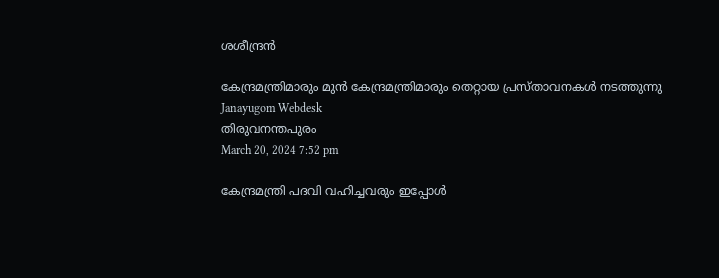ശശീന്ദ്രന്‍

കേന്ദ്രമന്ത്രിമാരും മുൻ കേന്ദ്രമന്ത്രിമാരും തെറ്റായ പ്രസ്താവനകള്‍ നടത്തുന്നു
Janayugom Webdesk
തിരുവനന്തപുരം
March 20, 2024 7:52 pm

കേന്ദ്രമന്ത്രി പദവി വഹിച്ചവരും ഇപ്പോൾ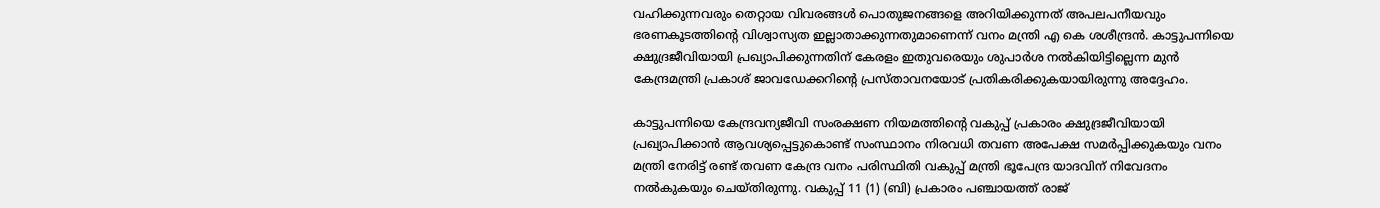വഹിക്കുന്നവരും തെറ്റായ വിവരങ്ങൾ പൊതുജനങ്ങളെ അറിയിക്കുന്നത് അപലപനീയവും ഭരണകൂടത്തിന്റെ വിശ്വാസ്യത ഇല്ലാതാക്കുന്നതുമാണെന്ന് വനം മന്ത്രി എ കെ ശശീന്ദ്രൻ. കാട്ടുപന്നിയെ ക്ഷുദ്രജീവിയായി പ്രഖ്യാപിക്കുന്നതിന് കേരളം ഇതുവരെയും ശുപാർശ നൽകിയിട്ടില്ലെന്ന മുൻ കേന്ദ്രമന്ത്രി പ്രകാശ് ജാവഡേക്കറിന്റെ പ്രസ്താവനയോട് പ്രതികരിക്കുകയായിരുന്നു അദ്ദേഹം.

കാട്ടുപന്നിയെ കേന്ദ്രവന്യജീവി സംരക്ഷണ നിയമത്തിന്റെ വകുപ്പ് പ്രകാരം ക്ഷുദ്രജീവിയായി പ്രഖ്യാപിക്കാൻ ആവശ്യപ്പെട്ടുകൊണ്ട് സംസ്ഥാനം നിരവധി തവണ അപേക്ഷ സമർപ്പിക്കുകയും വനം മന്ത്രി നേരിട്ട് രണ്ട് തവണ കേന്ദ്ര വനം പരിസ്ഥിതി വകുപ്പ് മന്ത്രി ഭൂപേന്ദ്ര യാദവിന് നിവേദനം നൽകുകയും ചെയ്തിരുന്നു. വകുപ്പ് 11 (1) (ബി) പ്രകാരം പഞ്ചായത്ത് രാജ്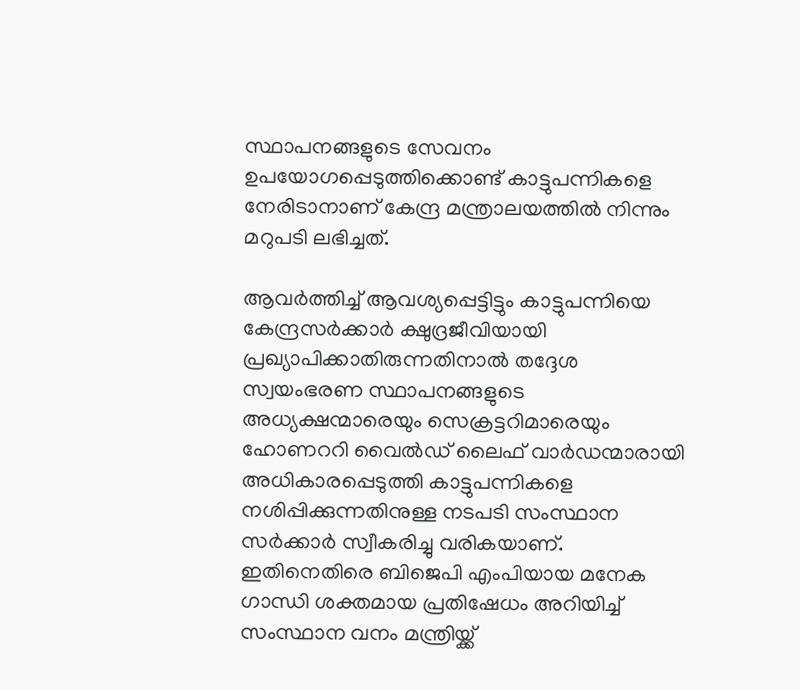സ്ഥാപനങ്ങളുടെ സേവനം ഉപയോഗപ്പെടുത്തിക്കൊണ്ട് കാട്ടുപന്നികളെ നേരിടാനാണ് കേന്ദ്ര മന്ത്രാലയത്തിൽ നിന്നും മറുപടി ലഭിച്ചത്.

ആവർത്തിച്ച് ആവശ്യപ്പെട്ടിട്ടും കാട്ടുപന്നിയെ കേന്ദ്രസർക്കാർ ക്ഷുദ്രജീവിയായി പ്രഖ്യാപിക്കാതിരുന്നതിനാൽ തദ്ദേശ സ്വയംഭരണ സ്ഥാപനങ്ങളുടെ അധ്യക്ഷന്മാരെയും സെക്രട്ടറിമാരെയും ഹോണററി വൈൽഡ് ലൈഫ് വാർഡന്മാരായി അധികാരപ്പെടുത്തി കാട്ടുപന്നികളെ നശിപ്പിക്കുന്നതിനുള്ള നടപടി സംസ്ഥാന സർക്കാർ സ്വീകരിച്ചു വരികയാണ്. ഇതിനെതിരെ ബിജെപി എംപിയായ മനേക ഗാന്ധി ശക്തമായ പ്രതിഷേധം അറിയിച്ച് സംസ്ഥാന വനം മന്ത്രിയ്ക്ക്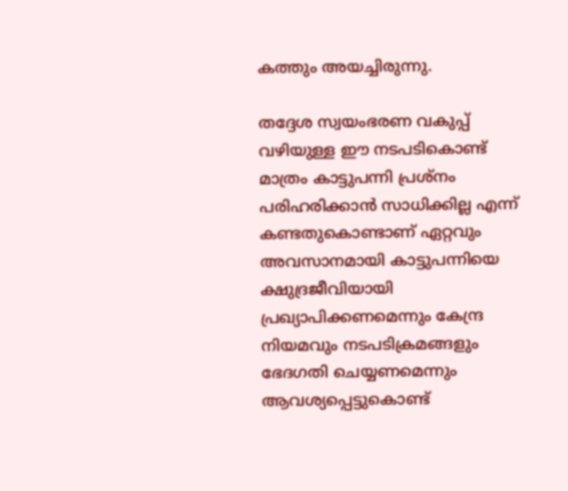കത്തും അയച്ചിരുന്നു.

തദ്ദേശ സ്വയംഭരണ വകുപ്പ് വഴിയുള്ള ഈ നടപടികൊണ്ട് മാത്രം കാട്ടുപന്നി പ്രശ്നം പരിഹരിക്കാൻ സാധിക്കില്ല എന്ന് കണ്ടതുകൊണ്ടാണ് ഏറ്റവും അവസാനമായി കാട്ടുപന്നിയെ ക്ഷുദ്രജീവിയായി പ്രഖ്യാപിക്കണമെന്നും കേന്ദ്ര നിയമവും നടപടിക്രമങ്ങളും ഭേദഗതി ചെയ്യണമെന്നും ആവശ്യപ്പെട്ടുകൊണ്ട്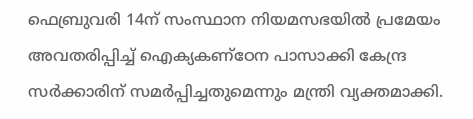ഫെബ്രുവരി 14ന് സംസ്ഥാന നിയമസഭയിൽ പ്രമേയം അവതരിപ്പിച്ച് ഐക്യകണ്ഠേന പാസാക്കി കേന്ദ്ര സർക്കാരിന് സമർപ്പിച്ചതുമെന്നും മന്ത്രി വ്യക്തമാക്കി.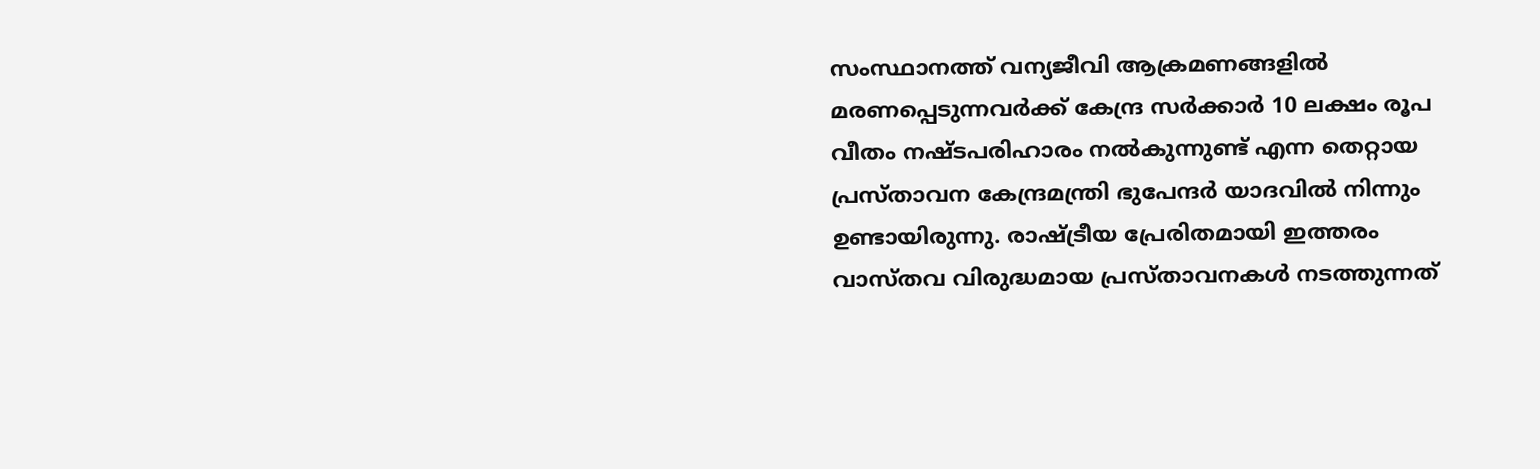സംസ്ഥാനത്ത് വന്യജീവി ആക്രമണങ്ങളിൽ മരണപ്പെടുന്നവർക്ക് കേന്ദ്ര സർക്കാർ 10 ലക്ഷം രൂപ വീതം നഷ്ടപരിഹാരം നൽകുന്നുണ്ട് എന്ന തെറ്റായ പ്രസ്താവന കേന്ദ്രമന്ത്രി ഭുപേന്ദർ യാദവിൽ നിന്നും ഉണ്ടായിരുന്നു. രാഷ്ട്രീയ പ്രേരിതമായി ഇത്തരം വാസ്തവ വിരുദ്ധമായ പ്രസ്താവനകൾ നടത്തുന്നത്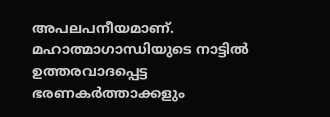അപലപനീയമാണ്. മഹാത്മാഗാന്ധിയുടെ നാട്ടിൽ ഉത്തരവാദപ്പെട്ട ഭരണകർത്താക്കളും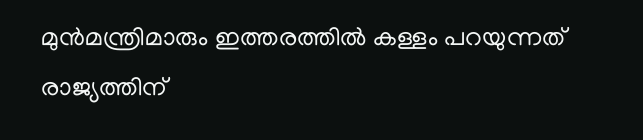മുൻമന്ത്രിമാരും ഇത്തരത്തിൽ കള്ളം പറയുന്നത് രാജ്യത്തിന്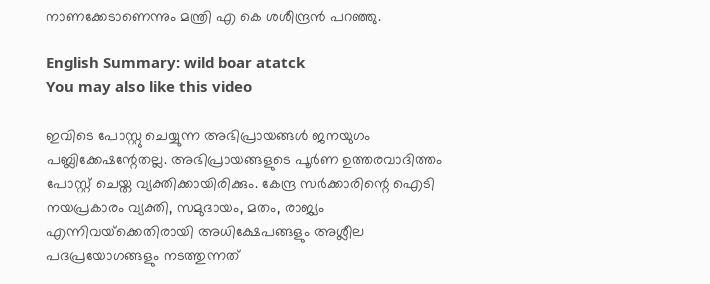നാണക്കേടാണെന്നും മന്ത്രി എ കെ ശശീന്ദ്രന്‍ പറഞ്ഞു.

English Summary: wild boar atatck
You may also like this video

ഇവിടെ പോസ്റ്റു ചെയ്യുന്ന അഭിപ്രായങ്ങള്‍ ജനയുഗം പബ്ലിക്കേഷന്റേതല്ല. അഭിപ്രായങ്ങളുടെ പൂര്‍ണ ഉത്തരവാദിത്തം പോസ്റ്റ് ചെയ്ത വ്യക്തിക്കായിരിക്കും. കേന്ദ്ര സര്‍ക്കാരിന്റെ ഐടി നയപ്രകാരം വ്യക്തി, സമുദായം, മതം, രാജ്യം എന്നിവയ്‌ക്കെതിരായി അധിക്ഷേപങ്ങളും അശ്ലീല പദപ്രയോഗങ്ങളും നടത്തുന്നത്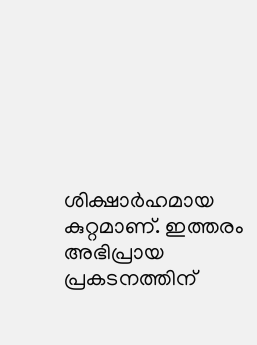ശിക്ഷാര്‍ഹമായ കുറ്റമാണ്. ഇത്തരം അഭിപ്രായ പ്രകടനത്തിന്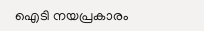ഐടി നയപ്രകാരം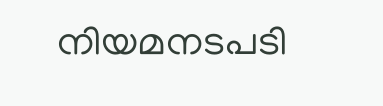നിയമനടപടി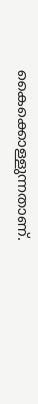കൈക്കൊള്ളുന്നതാണ്.